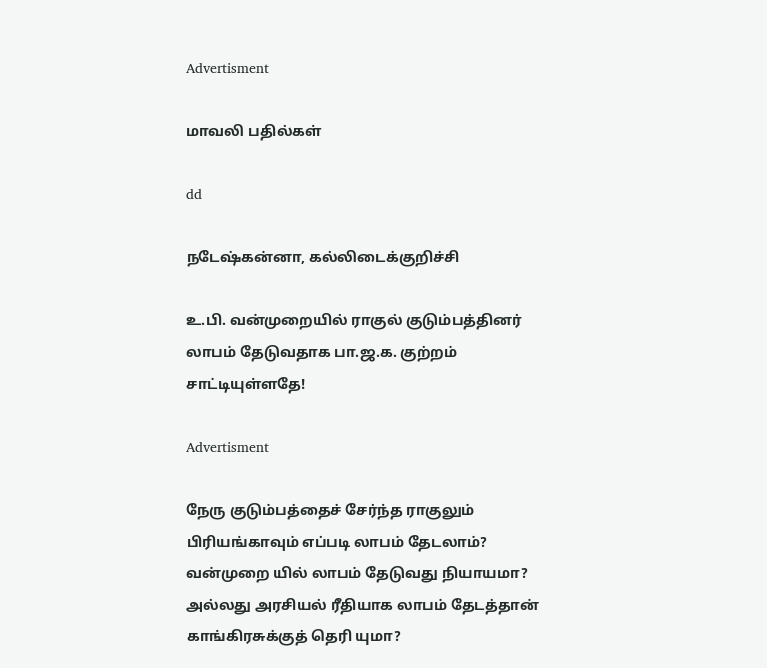Advertisment

மாவலி பதில்கள்

dd

நடேஷ்கன்னா, கல்லிடைக்குறிச்சி

உ.பி. வன்முறையில் ராகுல் குடும்பத்தினர் லாபம் தேடுவதாக பா.ஜ.க. குற்றம் சாட்டியுள்ளதே!

Advertisment

நேரு குடும்பத்தைச் சேர்ந்த ராகுலும் பிரியங்காவும் எப்படி லாபம் தேடலாம்? வன்முறை யில் லாபம் தேடுவது நியாயமா? அல்லது அரசியல் ரீதியாக லாபம் தேடத்தான் காங்கிரசுக்குத் தெரி யுமா?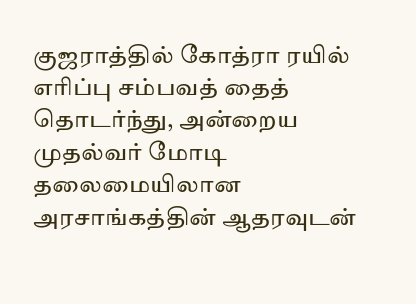குஜராத்தில் கோத்ரா ரயில் எரிப்பு சம்பவத் தைத் தொடர்ந்து, அன்றைய முதல்வர் மோடி தலைமையிலான அரசாங்கத்தின் ஆதரவுடன்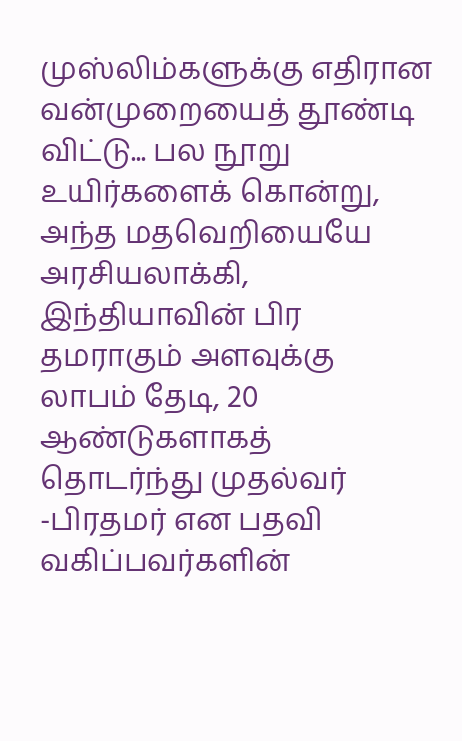முஸ்லிம்களுக்கு எதிரான வன்முறையைத் தூண்டி விட்டு... பல நூறு உயிர்களைக் கொன்று, அந்த மதவெறியையே அரசியலாக்கி, இந்தியாவின் பிர தமராகும் அளவுக்கு லாபம் தேடி, 20 ஆண்டுகளாகத் தொடர்ந்து முதல்வர் -பிரதமர் என பதவி வகிப்பவர்களின்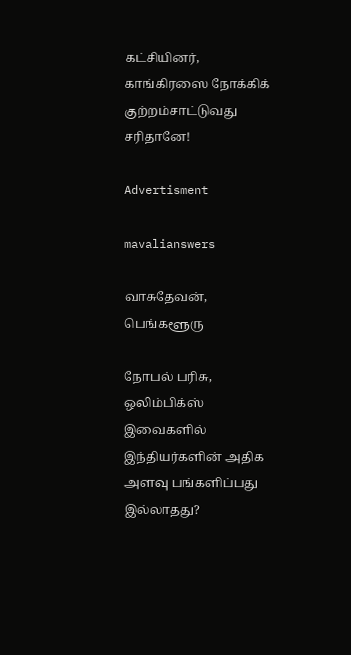கட்சியினர், காங்கிரஸை நோக்கிக் குற்றம்சாட்டுவது சரிதானே!

Advertisment

mavalianswers

வாசுதேவன், பெங்களூரு

நோபல் பரிசு, ஒலிம்பிக்ஸ் இவைகளில் இந்தியர்களின் அதிக அளவு பங்களிப்பது இல்லாதது?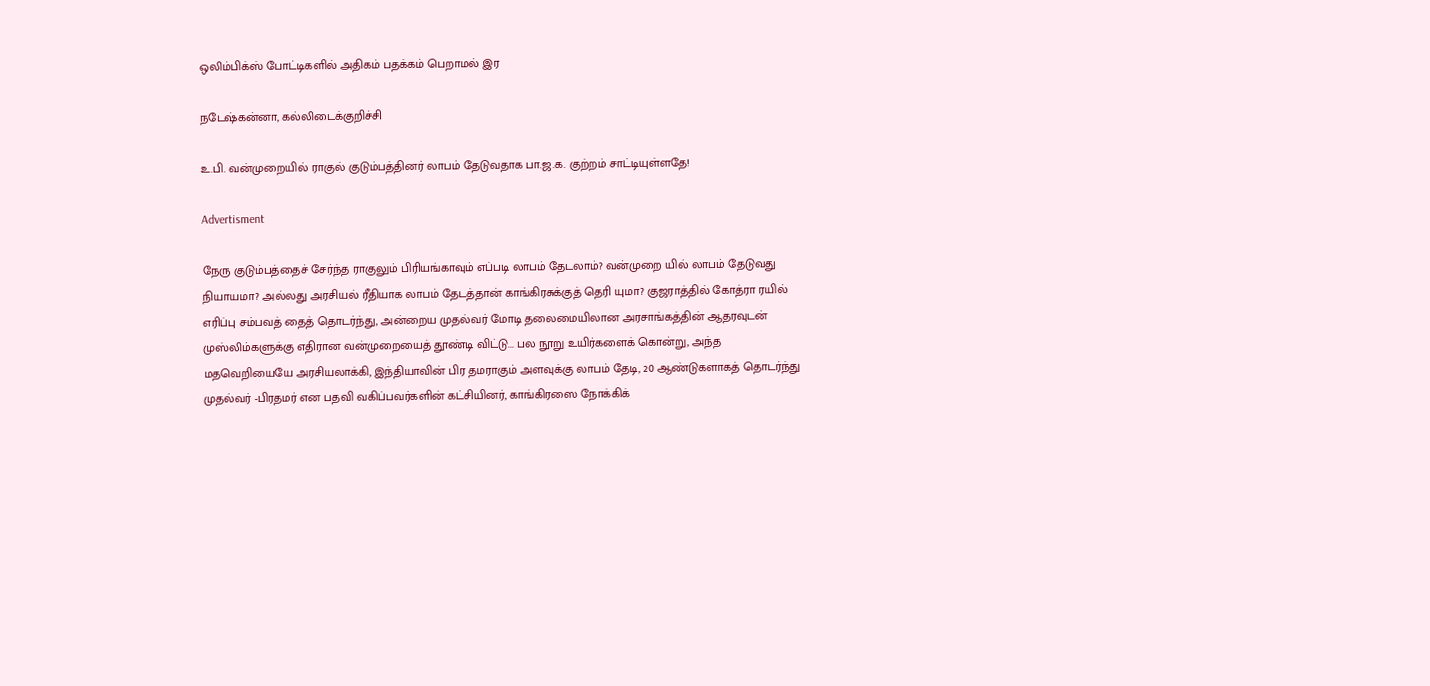ஒலிம்பிக்ஸ் போட்டிகளில் அதிகம் பதக்கம் பெறாமல் இர

நடேஷ்கன்னா, கல்லிடைக்குறிச்சி

உ.பி. வன்முறையில் ராகுல் குடும்பத்தினர் லாபம் தேடுவதாக பா.ஜ.க. குற்றம் சாட்டியுள்ளதே!

Advertisment

நேரு குடும்பத்தைச் சேர்ந்த ராகுலும் பிரியங்காவும் எப்படி லாபம் தேடலாம்? வன்முறை யில் லாபம் தேடுவது நியாயமா? அல்லது அரசியல் ரீதியாக லாபம் தேடத்தான் காங்கிரசுக்குத் தெரி யுமா? குஜராத்தில் கோத்ரா ரயில் எரிப்பு சம்பவத் தைத் தொடர்ந்து, அன்றைய முதல்வர் மோடி தலைமையிலான அரசாங்கத்தின் ஆதரவுடன் முஸ்லிம்களுக்கு எதிரான வன்முறையைத் தூண்டி விட்டு... பல நூறு உயிர்களைக் கொன்று, அந்த மதவெறியையே அரசியலாக்கி, இந்தியாவின் பிர தமராகும் அளவுக்கு லாபம் தேடி, 20 ஆண்டுகளாகத் தொடர்ந்து முதல்வர் -பிரதமர் என பதவி வகிப்பவர்களின் கட்சியினர், காங்கிரஸை நோக்கிக்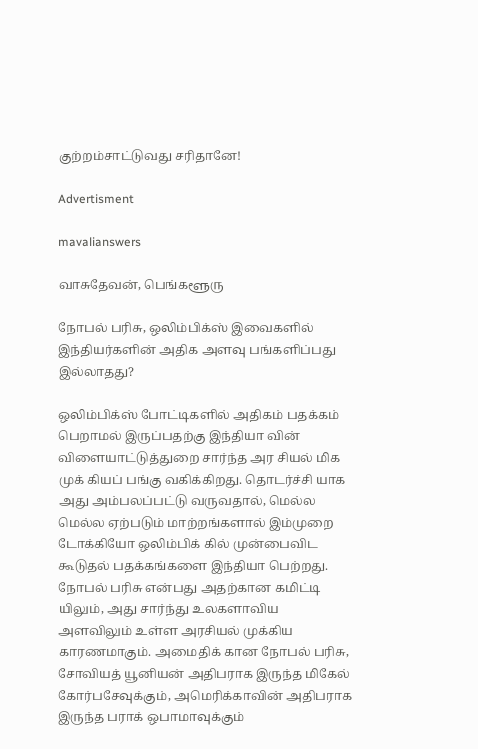குற்றம்சாட்டுவது சரிதானே!

Advertisment

mavalianswers

வாசுதேவன், பெங்களூரு

நோபல் பரிசு, ஒலிம்பிக்ஸ் இவைகளில் இந்தியர்களின் அதிக அளவு பங்களிப்பது இல்லாதது?

ஒலிம்பிக்ஸ் போட்டிகளில் அதிகம் பதக்கம் பெறாமல் இருப்பதற்கு இந்தியா வின் விளையாட்டுத்துறை சார்ந்த அர சியல் மிக முக் கியப் பங்கு வகிக்கிறது. தொடர்ச்சி யாக அது அம்பலப்பட்டு வருவதால், மெல்ல மெல்ல ஏற்படும் மாற்றங்களால் இம்முறை டோக்கியோ ஒலிம்பிக் கில் முன்பைவிட கூடுதல் பதக்கங்களை இந்தியா பெற்றது. நோபல் பரிசு என்பது அதற்கான கமிட்டி யிலும், அது சார்ந்து உலகளாவிய அளவிலும் உள்ள அரசியல் முக்கிய காரணமாகும். அமைதிக் கான நோபல் பரிசு, சோவியத் யூனியன் அதிபராக இருந்த மிகேல் கோர்பசேவுக்கும், அமெரிக்காவின் அதிபராக இருந்த பராக் ஒபாமாவுக்கும்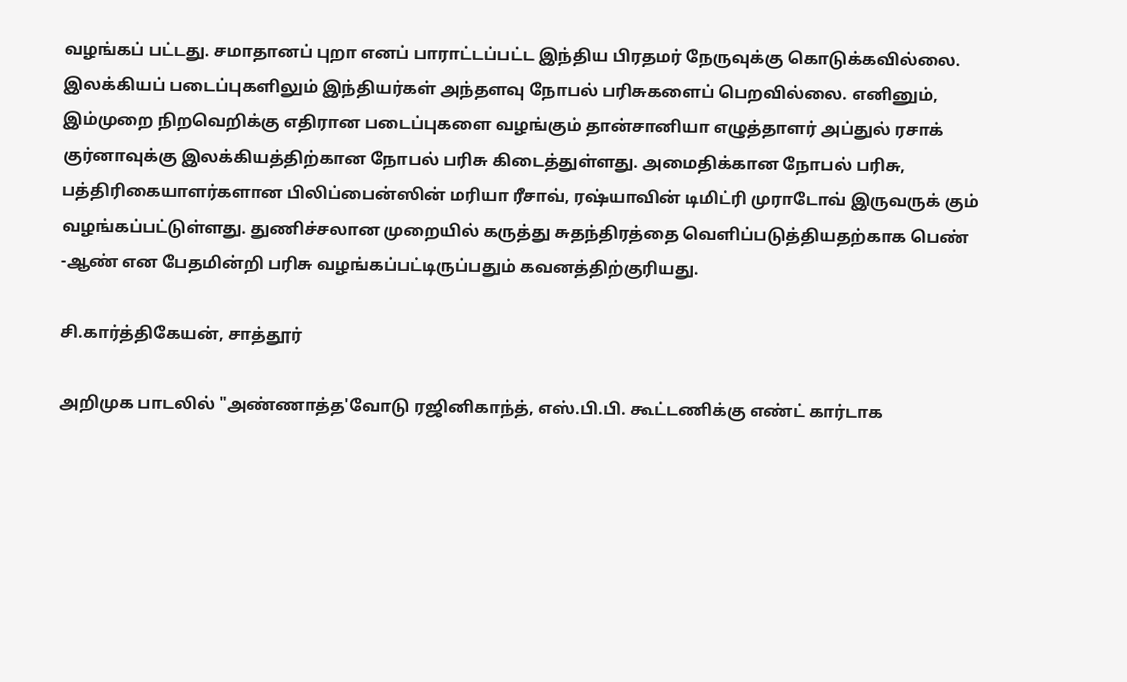வழங்கப் பட்டது. சமாதானப் புறா எனப் பாராட்டப்பட்ட இந்திய பிரதமர் நேருவுக்கு கொடுக்கவில்லை. இலக்கியப் படைப்புகளிலும் இந்தியர்கள் அந்தளவு நோபல் பரிசுகளைப் பெறவில்லை. எனினும், இம்முறை நிறவெறிக்கு எதிரான படைப்புகளை வழங்கும் தான்சானியா எழுத்தாளர் அப்துல் ரசாக் குர்னாவுக்கு இலக்கியத்திற்கான நோபல் பரிசு கிடைத்துள்ளது. அமைதிக்கான நோபல் பரிசு, பத்திரிகையாளர்களான பிலிப்பைன்ஸின் மரியா ரீசாவ், ரஷ்யாவின் டிமிட்ரி முராடோவ் இருவருக் கும் வழங்கப்பட்டுள்ளது. துணிச்சலான முறையில் கருத்து சுதந்திரத்தை வெளிப்படுத்தியதற்காக பெண் -ஆண் என பேதமின்றி பரிசு வழங்கப்பட்டிருப்பதும் கவனத்திற்குரியது.

சி.கார்த்திகேயன், சாத்தூர்

அறிமுக பாடலில் "அண்ணாத்த'வோடு ரஜினிகாந்த், எஸ்.பி.பி. கூட்டணிக்கு எண்ட் கார்டாக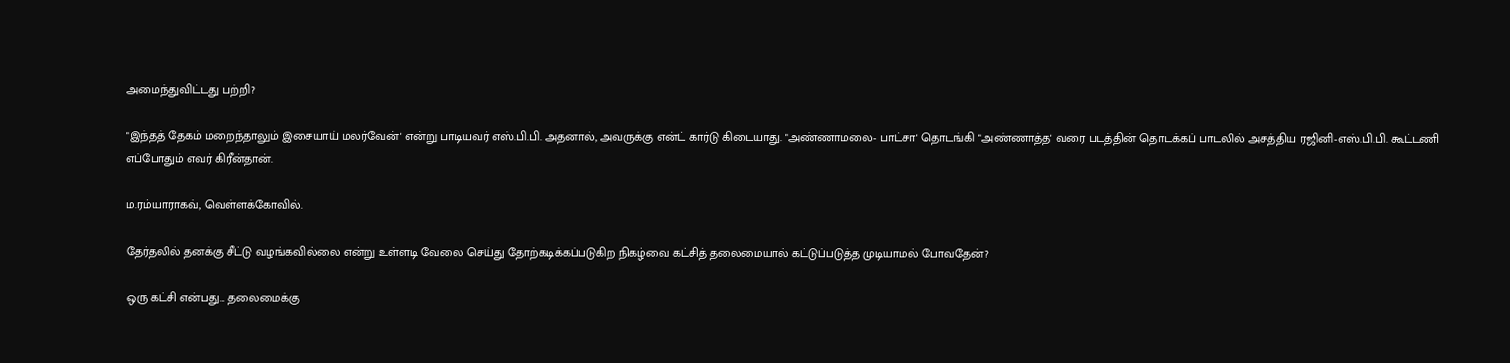அமைந்துவிட்டது பற்றி?

"இந்தத் தேகம் மறைந்தாலும் இசையாய் மலர்வேன்' என்று பாடியவர் எஸ்.பி.பி. அதனால், அவருக்கு என்ட் கார்டு கிடையாது. "அண்ணாமலை- பாட்சா' தொடங்கி "அண்ணாத்த' வரை படத்தின் தொடக்கப் பாடலில் அசத்திய ரஜினி-எஸ்.பி.பி. கூட்டணி எப்போதும் எவர் கிரீன்தான்.

ம.ரம்யாராகவ், வெள்ளக்கோவில்.

தேர்தலில் தனக்கு சீட்டு வழங்கவில்லை என்று உள்ளடி வேலை செய்து தோற்கடிக்கப்படுகிற நிகழ்வை கட்சித் தலைமையால் கட்டுப்படுத்த முடியாமல் போவதேன்?

ஒரு கட்சி என்பது... தலைமைக்கு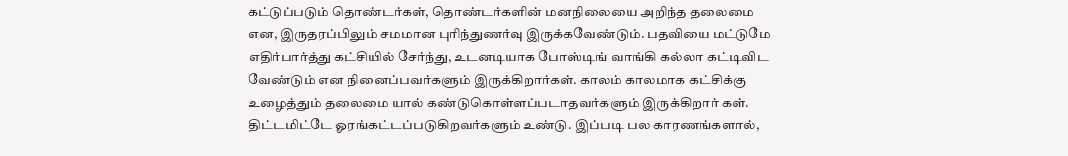கட்டுப்படும் தொண்டர்கள், தொண்டர்களின் மனநிலையை அறிந்த தலைமை என, இருதரப்பிலும் சமமான புரிந்துணர்வு இருக்கவேண்டும். பதவியை மட்டுமே எதிர்பார்த்து கட்சியில் சேர்ந்து, உடனடியாக போஸ்டிங் வாங்கி கல்லா கட்டிவிட வேண்டும் என நினைப்பவர்களும் இருக்கிறார்கள். காலம் காலமாக கட்சிக்கு உழைத்தும் தலைமை யால் கண்டுகொள்ளப்படாதவர்களும் இருக்கிறார் கள். திட்டமிட்டே ஓரங்கட்டப்படுகிறவர்களும் உண்டு. இப்படி பல காரணங்களால்,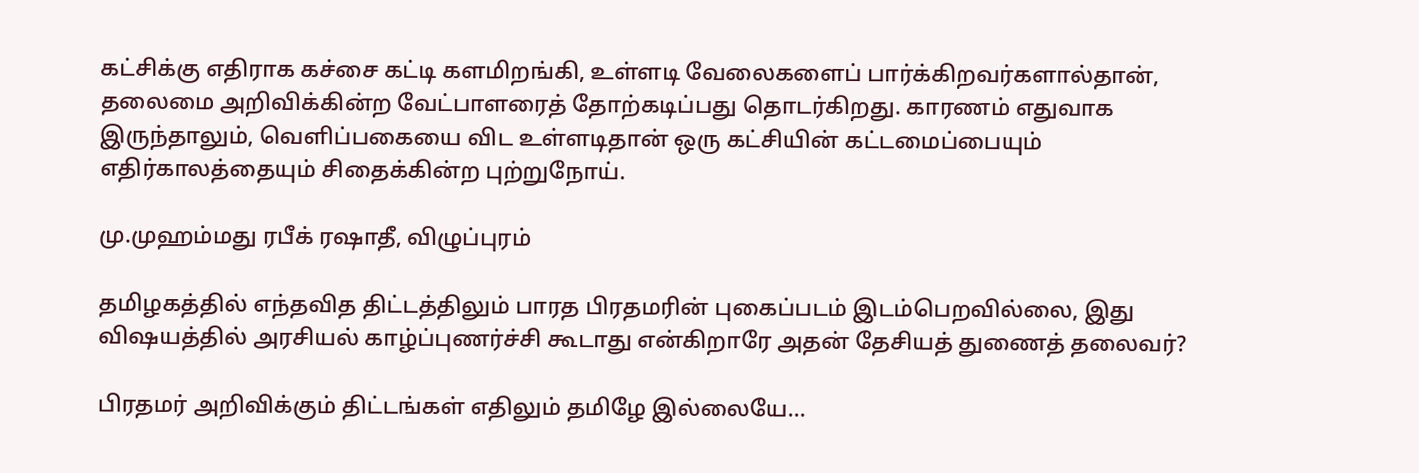கட்சிக்கு எதிராக கச்சை கட்டி களமிறங்கி, உள்ளடி வேலைகளைப் பார்க்கிறவர்களால்தான், தலைமை அறிவிக்கின்ற வேட்பாளரைத் தோற்கடிப்பது தொடர்கிறது. காரணம் எதுவாக இருந்தாலும், வெளிப்பகையை விட உள்ளடிதான் ஒரு கட்சியின் கட்டமைப்பையும் எதிர்காலத்தையும் சிதைக்கின்ற புற்றுநோய்.

மு.முஹம்மது ரபீக் ரஷாதீ, விழுப்புரம்

தமிழகத்தில் எந்தவித திட்டத்திலும் பாரத பிரதமரின் புகைப்படம் இடம்பெறவில்லை, இது விஷயத்தில் அரசியல் காழ்ப்புணர்ச்சி கூடாது என்கிறாரே அதன் தேசியத் துணைத் தலைவர்?

பிரதமர் அறிவிக்கும் திட்டங்கள் எதிலும் தமிழே இல்லையே...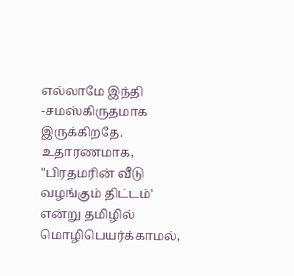எல்லாமே இந்தி -சமஸ்கிருதமாக இருக்கிறதே. உதாரணமாக, "பிரதமரின் வீடு வழங்கும் திட்டம்' என்று தமிழில் மொழிபெயர்க்காமல்,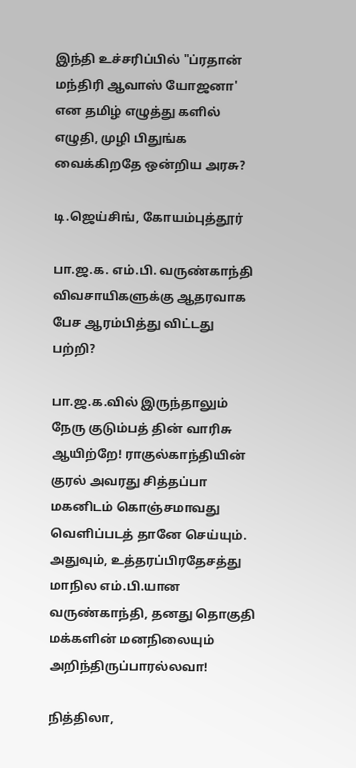இந்தி உச்சரிப்பில் "ப்ரதான் மந்திரி ஆவாஸ் யோஜனா' என தமிழ் எழுத்து களில் எழுதி, முழி பிதுங்க வைக்கிறதே ஒன்றிய அரசு?

டி.ஜெய்சிங், கோயம்புத்தூர்

பா.ஜ.க. எம்.பி. வருண்காந்தி விவசாயிகளுக்கு ஆதரவாக பேச ஆரம்பித்து விட்டது பற்றி?

பா.ஜ.க.வில் இருந்தாலும் நேரு குடும்பத் தின் வாரிசு ஆயிற்றே! ராகுல்காந்தியின் குரல் அவரது சித்தப்பா மகனிடம் கொஞ்சமாவது வெளிப்படத் தானே செய்யும். அதுவும், உத்தரப்பிரதேசத்து மாநில எம்.பி.யான வருண்காந்தி, தனது தொகுதி மக்களின் மனநிலையும் அறிந்திருப்பாரல்லவா!

நித்திலா,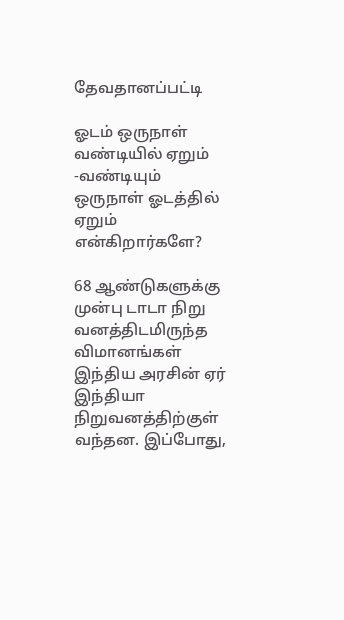தேவதானப்பட்டி

ஓடம் ஒருநாள் வண்டியில் ஏறும் -வண்டியும் ஒருநாள் ஓடத்தில் ஏறும் என்கிறார்களே?

68 ஆண்டுகளுக்கு முன்பு டாடா நிறு வனத்திடமிருந்த விமானங்கள் இந்திய அரசின் ஏர் இந்தியா நிறுவனத்திற்குள் வந்தன. இப்போது,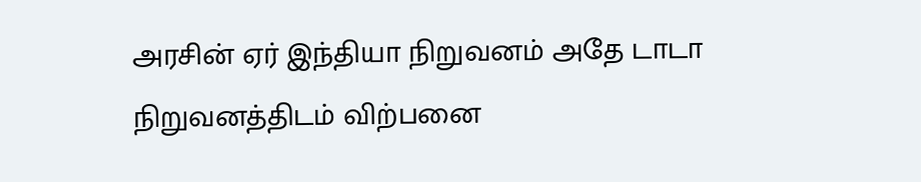அரசின் ஏர் இந்தியா நிறுவனம் அதே டாடா நிறுவனத்திடம் விற்பனை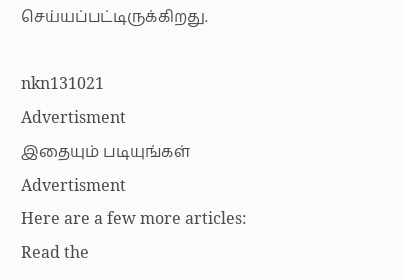செய்யப்பட்டிருக்கிறது.

nkn131021
Advertisment
இதையும் படியுங்கள்
Advertisment
Here are a few more articles:
Read the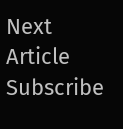Next Article
Subscribe